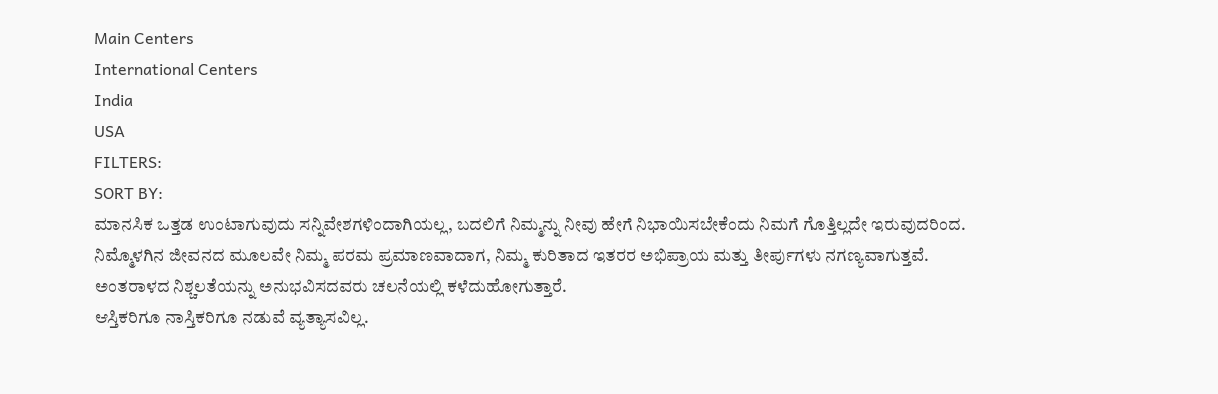Main Centers
International Centers
India
USA
FILTERS:
SORT BY:
ಮಾನಸಿಕ ಒತ್ತಡ ಉಂಟಾಗುವುದು ಸನ್ನಿವೇಶಗಳಿಂದಾಗಿಯಲ್ಲ, ಬದಲಿಗೆ ನಿಮ್ಮನ್ನು ನೀವು ಹೇಗೆ ನಿಭಾಯಿಸಬೇಕೆಂದು ನಿಮಗೆ ಗೊತ್ತಿಲ್ಲದೇ ಇರುವುದರಿಂದ.
ನಿಮ್ಮೊಳಗಿನ ಜೀವನದ ಮೂಲವೇ ನಿಮ್ಮ ಪರಮ ಪ್ರಮಾಣವಾದಾಗ, ನಿಮ್ಮ ಕುರಿತಾದ ಇತರರ ಅಭಿಪ್ರಾಯ ಮತ್ತು ತೀರ್ಪುಗಳು ನಗಣ್ಯವಾಗುತ್ತವೆ.
ಅಂತರಾಳದ ನಿಶ್ಚಲತೆಯನ್ನು ಅನುಭವಿಸದವರು ಚಲನೆಯಲ್ಲಿ ಕಳೆದುಹೋಗುತ್ತಾರೆ.
ಆಸ್ತಿಕರಿಗೂ ನಾಸ್ತಿಕರಿಗೂ ನಡುವೆ ವ್ಯತ್ಯಾಸವಿಲ್ಲ.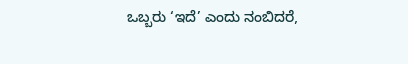ಒಬ್ಬರು ‘ಇದೆ’ ಎಂದು ನಂಬಿದರೆ,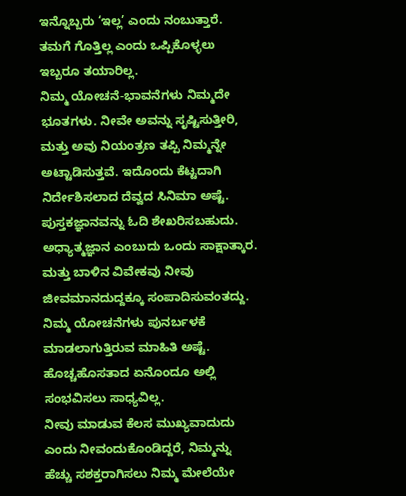ಇನ್ನೊಬ್ಬರು ‘ಇಲ್ಲ’ ಎಂದು ನಂಬುತ್ತಾರೆ. ತಮಗೆ ಗೊತ್ತಿಲ್ಲ ಎಂದು ಒಪ್ಪಿಕೊಳ್ಳಲು ಇಬ್ಬರೂ ತಯಾರಿಲ್ಲ.
ನಿಮ್ಮ ಯೋಚನೆ-ಭಾವನೆಗಳು ನಿಮ್ಮದೇ ಭೂತಗಳು. ನೀವೇ ಅವನ್ನು ಸೃಷ್ಟಿಸುತ್ತೀರಿ, ಮತ್ತು ಅವು ನಿಯಂತ್ರಣ ತಪ್ಪಿ ನಿಮ್ಮನ್ನೇ ಅಟ್ಟಾಡಿಸುತ್ತವೆ. ಇದೊಂದು ಕೆಟ್ಟದಾಗಿ ನಿರ್ದೇಶಿಸಲಾದ ದೆವ್ವದ ಸಿನಿಮಾ ಅಷ್ಟೆ.
ಪುಸ್ತಕಜ್ಞಾನವನ್ನು ಓದಿ ಶೇಖರಿಸಬಹುದು. ಅಧ್ಯಾತ್ಮಜ್ಞಾನ ಎಂಬುದು ಒಂದು ಸಾಕ್ಷಾತ್ಕಾರ. ಮತ್ತು ಬಾಳಿನ ವಿವೇಕವು ನೀವು ಜೀವಮಾನದುದ್ದಕ್ಕೂ ಸಂಪಾದಿಸುವಂತದ್ದು.
ನಿಮ್ಮ ಯೋಚನೆಗಳು ಪುನರ್ಬಳಕೆ ಮಾಡಲಾಗುತ್ತಿರುವ ಮಾಹಿತಿ ಅಷ್ಟೆ. ಹೊಚ್ಚಹೊಸತಾದ ಏನೊಂದೂ ಅಲ್ಲಿ ಸಂಭವಿಸಲು ಸಾಧ್ಯವಿಲ್ಲ.
ನೀವು ಮಾಡುವ ಕೆಲಸ ಮುಖ್ಯವಾದುದು ಎಂದು ನೀವಂದುಕೊಂಡಿದ್ದರೆ, ನಿಮ್ಮನ್ನು ಹೆಚ್ಚು ಸಶಕ್ತರಾಗಿಸಲು ನಿಮ್ಮ ಮೇಲೆಯೇ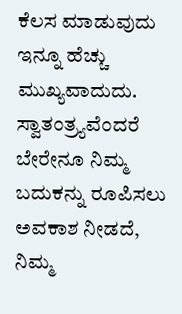ಕೆಲಸ ಮಾಡುವುದು ಇನ್ನೂ ಹೆಚ್ಚು ಮುಖ್ಯವಾದುದು.
ಸ್ವಾತಂತ್ರ್ಯವೆಂದರೆ ಬೇರೇನೂ ನಿಮ್ಮ ಬದುಕನ್ನು ರೂಪಿಸಲು ಅವಕಾಶ ನೀಡದೆ, ನಿಮ್ಮ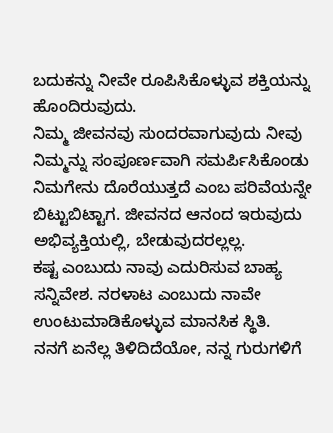ಬದುಕನ್ನು ನೀವೇ ರೂಪಿಸಿಕೊಳ್ಳುವ ಶಕ್ತಿಯನ್ನು ಹೊಂದಿರುವುದು.
ನಿಮ್ಮ ಜೀವನವು ಸುಂದರವಾಗುವುದು ನೀವು ನಿಮ್ಮನ್ನು ಸಂಪೂರ್ಣವಾಗಿ ಸಮರ್ಪಿಸಿಕೊಂಡು ನಿಮಗೇನು ದೊರೆಯುತ್ತದೆ ಎಂಬ ಪರಿವೆಯನ್ನೇ ಬಿಟ್ಟುಬಿಟ್ಟಾಗ. ಜೀವನದ ಆನಂದ ಇರುವುದು ಅಭಿವ್ಯಕ್ತಿಯಲ್ಲಿ, ಬೇಡುವುದರಲ್ಲಲ್ಲ.
ಕಷ್ಟ ಎಂಬುದು ನಾವು ಎದುರಿಸುವ ಬಾಹ್ಯ ಸನ್ನಿವೇಶ. ನರಳಾಟ ಎಂಬುದು ನಾವೇ ಉಂಟುಮಾಡಿಕೊಳ್ಳುವ ಮಾನಸಿಕ ಸ್ಥಿತಿ.
ನನಗೆ ಏನೆಲ್ಲ ತಿಳಿದಿದೆಯೋ, ನನ್ನ ಗುರುಗಳಿಗೆ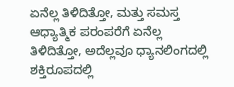ಏನೆಲ್ಲ ತಿಳಿದಿತ್ತೋ, ಮತ್ತು ಸಮಸ್ತ ಆಧ್ಯಾತ್ಮಿಕ ಪರಂಪರೆಗೆ ಏನೆಲ್ಲ ತಿಳಿದಿತ್ತೋ, ಅದೆಲ್ಲವೂ ಧ್ಯಾನಲಿಂಗದಲ್ಲಿ ಶಕ್ತಿರೂಪದಲ್ಲಿ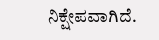ನಿಕ್ಷೇಪವಾಗಿದೆ.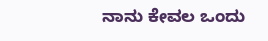ನಾನು ಕೇವಲ ಒಂದು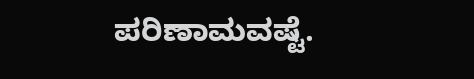ಪರಿಣಾಮವಷ್ಟೆ.